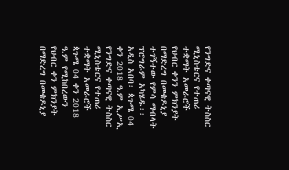የንግድና ቀጣናዊ ትስስር ሚኒስቴርና የተጠሪ ተቋማት አመራሮች የህብር ቀንን ምክንያት በማድረግ በመቄዶኒያ ተገኝተው የምሳ ማብላት ፕሮግራም አካሄዱ፡፡
አዲስ አበባ፡ ጳጉሜ 04 ቀን 2018 ዓ.ም ኢሥኢ
የንግድና ቀጣናዊ ትስስር ሚኒስቴርና የተጠሪ ተቋማት አመራሮች ጳጉሜ 04 ቀን 2018 ዓ.ም የሚከበረውን የህብር ቀን ምክንያት በማድረግ በመቄዶኒያ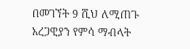በመገኘት 9 ሺህ ለሚጠጉ አረጋዊያን የምሳ ማብላት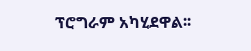ፕሮግራም አካሂደዋል፡፡